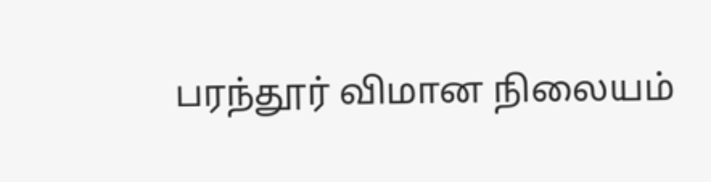பரந்தூர் விமான நிலையம்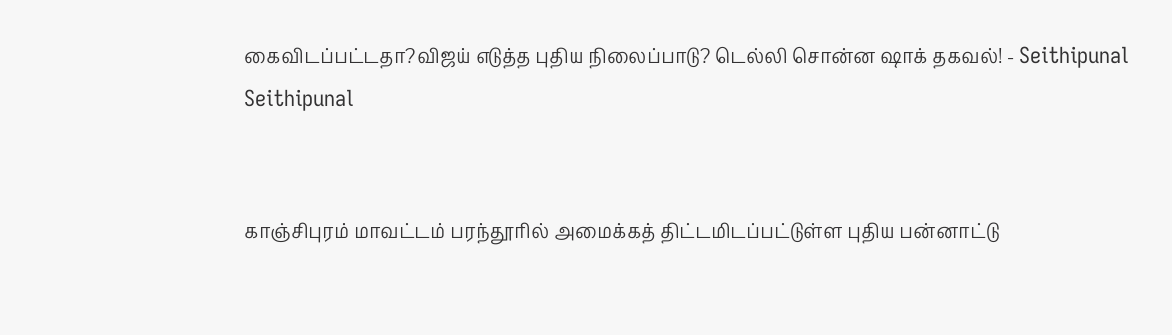கைவிடப்பட்டதா?விஜய் எடுத்த புதிய நிலைப்பாடு? டெல்லி சொன்ன ஷாக் தகவல்! - Seithipunal
Seithipunal


காஞ்சிபுரம் மாவட்டம் பரந்தூரில் அமைக்கத் திட்டமிடப்பட்டுள்ள புதிய பன்னாட்டு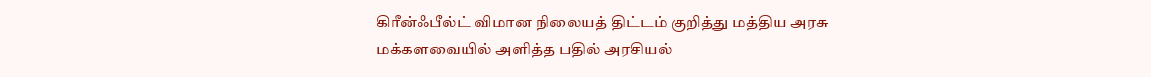கிரீன்ஃபீல்ட் விமான நிலையத் திட்டம் குறித்து மத்திய அரசு மக்களவையில் அளித்த பதில் அரசியல்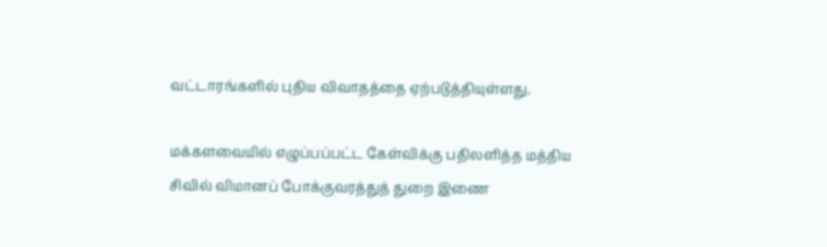வட்டாரங்களில் புதிய விவாதத்தை ஏற்படுத்தியுள்ளது.

மக்களவையில் எழுப்பப்பட்ட கேள்விக்கு பதிலளித்த மத்திய சிவில் விமானப் போக்குவரத்துத் துறை இணை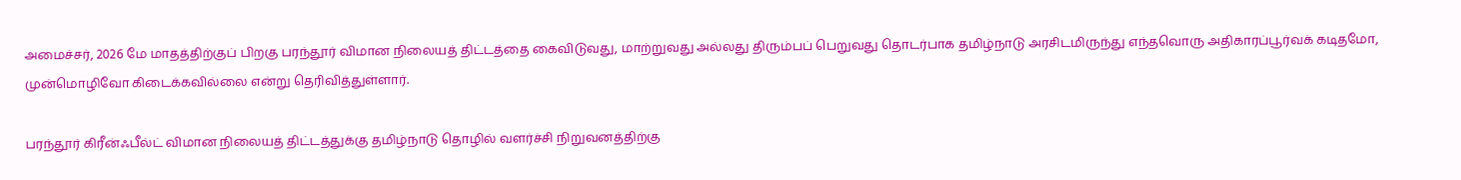அமைச்சர், 2026 மே மாதத்திற்குப் பிறகு பரந்தூர் விமான நிலையத் திட்டத்தை கைவிடுவது, மாற்றுவது அல்லது திரும்பப் பெறுவது தொடர்பாக தமிழ்நாடு அரசிடமிருந்து எந்தவொரு அதிகாரப்பூர்வக் கடிதமோ, முன்மொழிவோ கிடைக்கவில்லை என்று தெரிவித்துள்ளார்.

பரந்தூர் கிரீன்ஃபீல்ட் விமான நிலையத் திட்டத்துக்கு தமிழ்நாடு தொழில் வளர்ச்சி நிறுவனத்திற்கு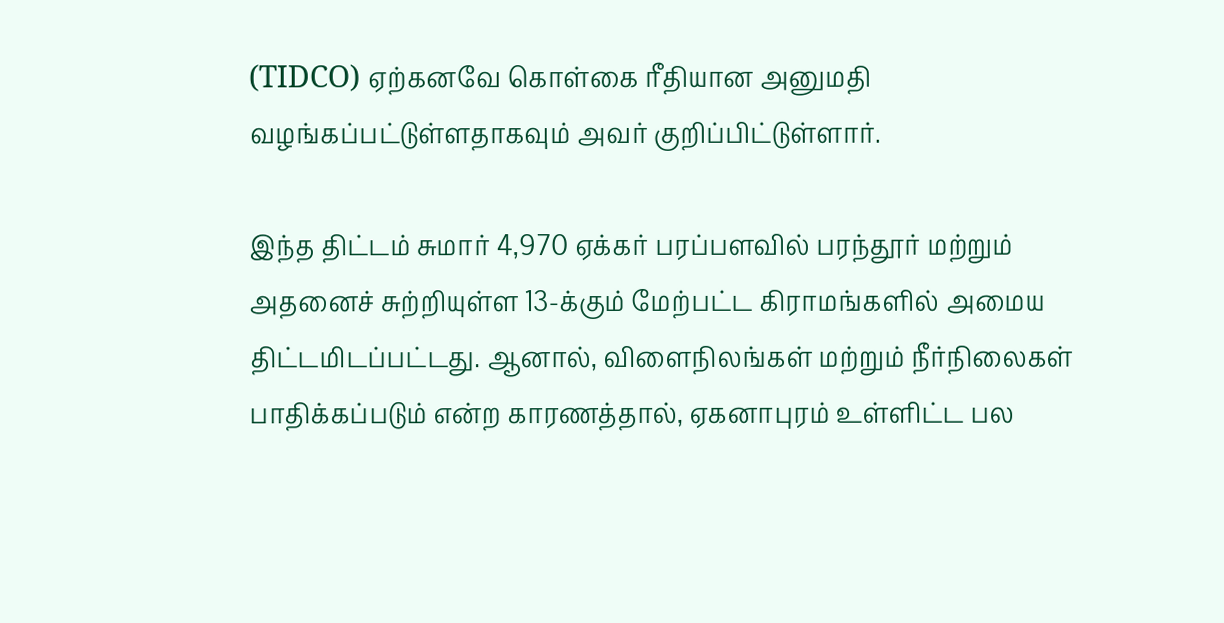(TIDCO) ஏற்கனவே கொள்கை ரீதியான அனுமதி வழங்கப்பட்டுள்ளதாகவும் அவர் குறிப்பிட்டுள்ளார்.

இந்த திட்டம் சுமார் 4,970 ஏக்கர் பரப்பளவில் பரந்தூர் மற்றும் அதனைச் சுற்றியுள்ள 13-க்கும் மேற்பட்ட கிராமங்களில் அமைய திட்டமிடப்பட்டது. ஆனால், விளைநிலங்கள் மற்றும் நீர்நிலைகள் பாதிக்கப்படும் என்ற காரணத்தால், ஏகனாபுரம் உள்ளிட்ட பல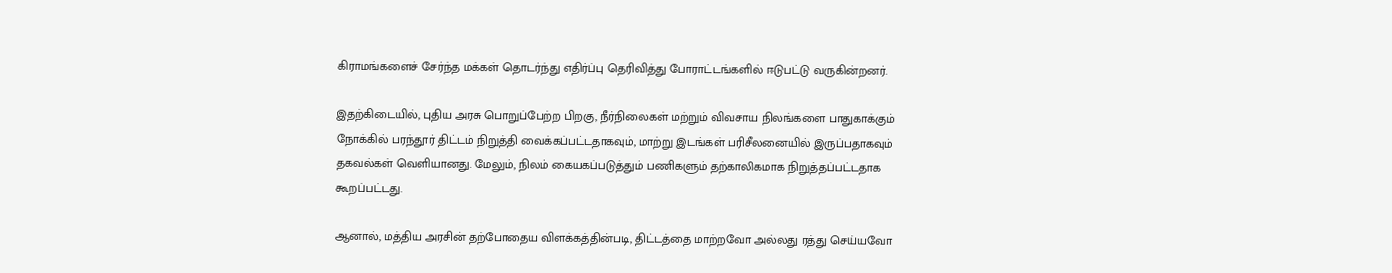கிராமங்களைச் சேர்ந்த மக்கள் தொடர்ந்து எதிர்ப்பு தெரிவித்து போராட்டங்களில் ஈடுபட்டு வருகின்றனர்.

இதற்கிடையில், புதிய அரசு பொறுப்பேற்ற பிறகு, நீர்நிலைகள் மற்றும் விவசாய நிலங்களை பாதுகாக்கும் நோக்கில் பரந்தூர் திட்டம் நிறுத்தி வைக்கப்பட்டதாகவும், மாற்று இடங்கள் பரிசீலனையில் இருப்பதாகவும் தகவல்கள் வெளியானது. மேலும், நிலம் கையகப்படுத்தும் பணிகளும் தற்காலிகமாக நிறுத்தப்பட்டதாக கூறப்பட்டது.

ஆனால், மத்திய அரசின் தற்போதைய விளக்கத்தின்படி, திட்டத்தை மாற்றவோ அல்லது ரத்து செய்யவோ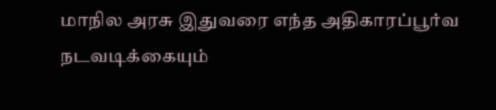மாநில அரசு இதுவரை எந்த அதிகாரப்பூர்வ நடவடிக்கையும்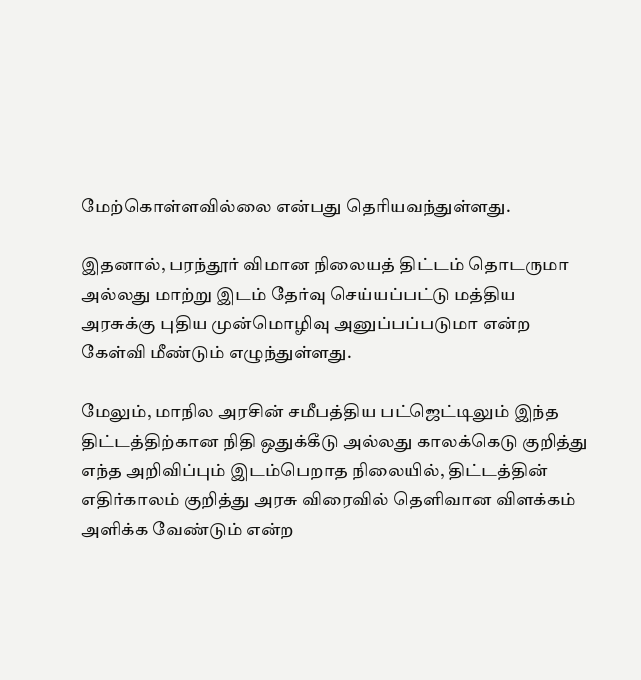மேற்கொள்ளவில்லை என்பது தெரியவந்துள்ளது.

இதனால், பரந்தூர் விமான நிலையத் திட்டம் தொடருமா அல்லது மாற்று இடம் தேர்வு செய்யப்பட்டு மத்திய அரசுக்கு புதிய முன்மொழிவு அனுப்பப்படுமா என்ற கேள்வி மீண்டும் எழுந்துள்ளது.

மேலும், மாநில அரசின் சமீபத்திய பட்ஜெட்டிலும் இந்த திட்டத்திற்கான நிதி ஒதுக்கீடு அல்லது காலக்கெடு குறித்து எந்த அறிவிப்பும் இடம்பெறாத நிலையில், திட்டத்தின் எதிர்காலம் குறித்து அரசு விரைவில் தெளிவான விளக்கம் அளிக்க வேண்டும் என்ற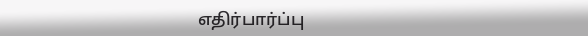எதிர்பார்ப்பு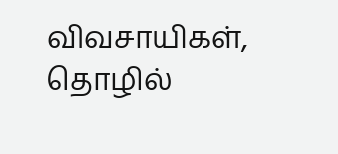விவசாயிகள், தொழில்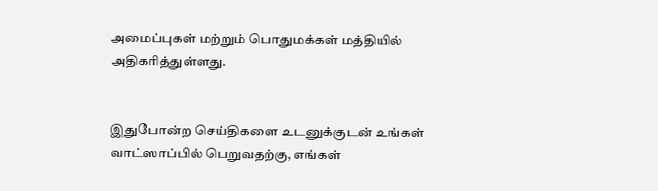அமைப்புகள் மற்றும் பொதுமக்கள் மத்தியில் அதிகரித்துள்ளது.


இதுபோன்ற செய்திகளை உடனுக்குடன் உங்கள் வாட்ஸாப்பில் பெறுவதற்கு, எங்கள்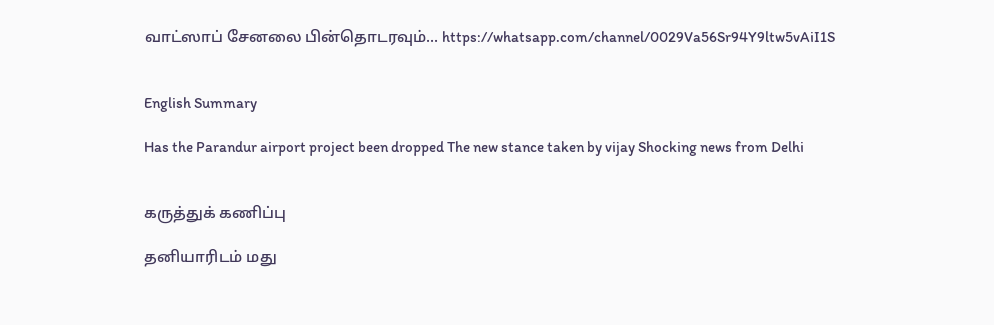வாட்ஸாப் சேனலை பின்தொடரவும்... https://whatsapp.com/channel/0029Va56Sr94Y9ltw5vAiI1S


English Summary

Has the Parandur airport project been dropped The new stance taken by vijay Shocking news from Delhi


கருத்துக் கணிப்பு

தனியாரிடம் மது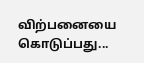விற்பனையை கொடுப்பது...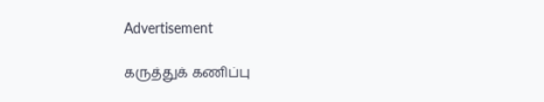Advertisement

கருத்துக் கணிப்பு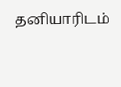தனியாரிடம்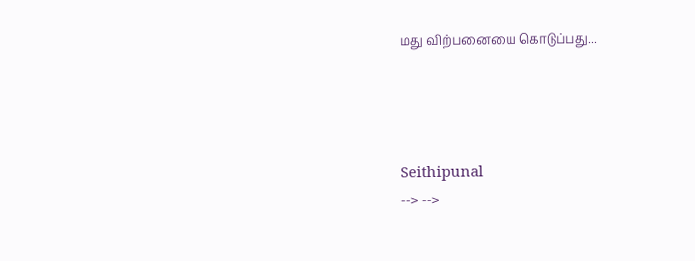மது விற்பனையை கொடுப்பது...




Seithipunal
--> -->